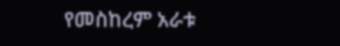የመስከረም አራቱ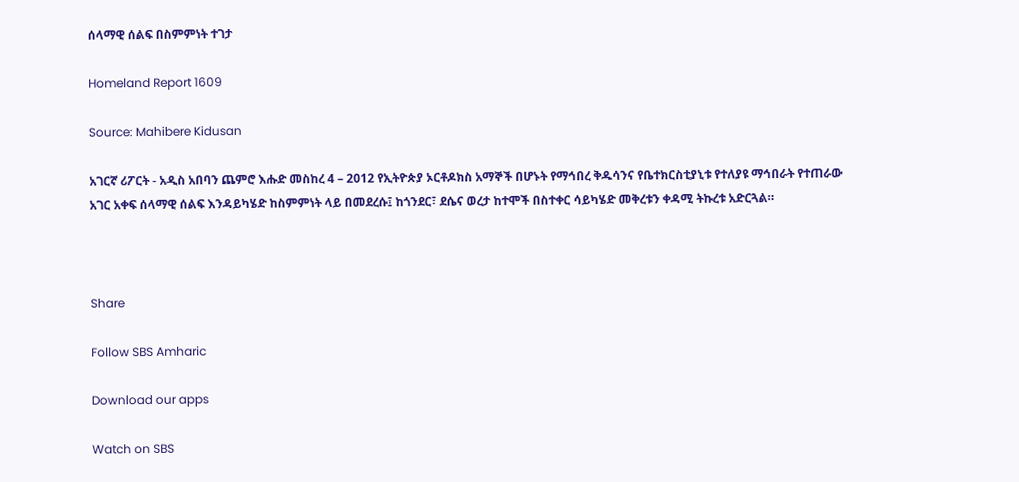ሰላማዊ ሰልፍ በስምምነት ተገታ

Homeland Report 1609

Source: Mahibere Kidusan

አገርኛ ሪፖርት - አዲስ አበባን ጨምሮ እሑድ መስከረ 4 – 2012 የኢትዮጵያ ኦርቶዶክስ አማኞች በሆኑት የማኅበረ ቅዱሳንና የቤተክርስቲያኒቱ የተለያዩ ማኅበራት የተጠራው አገር አቀፍ ሰላማዊ ሰልፍ እንዳይካሄድ ከስምምነት ላይ በመደረሱ፤ ከጎንደር፣ ደሴና ወረታ ከተሞች በስተቀር ሳይካሄድ መቅረቱን ቀዳሚ ትኩረቱ አድርጓል።



Share

Follow SBS Amharic

Download our apps

Watch on SBS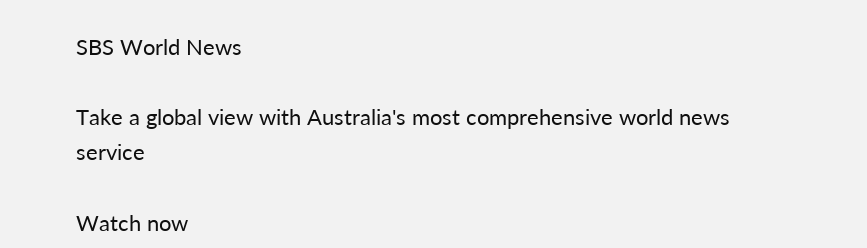SBS World News

Take a global view with Australia's most comprehensive world news service

Watch now